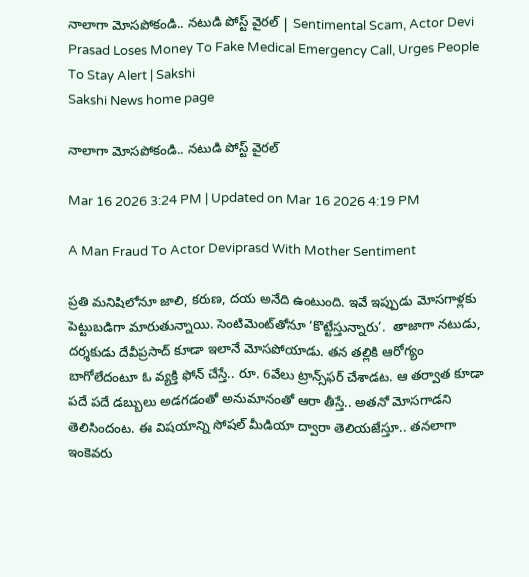నాలాగా మోసపోకండి.. నటుడి పోస్ట్‌ వైరల్‌ | Sentimental Scam, Actor Devi Prasad Loses Money To Fake Medical Emergency Call, Urges People To Stay Alert | Sakshi
Sakshi News home page

నాలాగా మోసపోకండి.. నటుడి పోస్ట్‌ వైరల్‌

Mar 16 2026 3:24 PM | Updated on Mar 16 2026 4:19 PM

A Man Fraud To Actor Deviprasd With Mother Sentiment

ప్రతి మనిషిలోనూ జాలి, కరుణ, దయ అనేది ఉంటుంది. ఇవే ఇప్పుడు మోసగాళ్లకు పెట్టుబడిగా మారుతున్నాయి. సెంటిమెంట్‌తోనూ ‘కొట్టేస్తున్నారు’.  తాజాగా నటుడు, దర్శకుడు దేవీప్రసాద్‌ కూడా ఇలానే మోసపోయాడు. తన తల్లికి ఆరోగ్యం బాగోలేదంటూ ఓ వ్యక్తి ఫోన్‌ చేస్తే.. రూ. 6వేలు ట్రాన్స్‌ఫర్‌ చేశాడట. ఆ తర్వాత కూడా పదే పదే డబ్బులు అడగడంతో అనుమానంతో ఆరా తీస్తే.. అతనో మోసగాడని తెలిసిందంట. ఈ విషయాన్ని సోషల్‌ మీడియా ద్వారా తెలియజేస్తూ.. తనలాగా ఇంకెవరు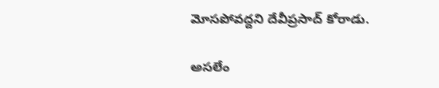మోసపోవద్దని దేవీప్రసాద్‌ కోరాడు.

అసలేం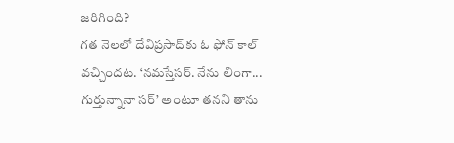జరిగింది?
గత నెలలో దేవిప్రసాద్‌కు ఓ ఫోన్‌ కాల్‌ వచ్చిందట. ‘నమస్తేసర్. నేను లింగా... గుర్తున్నానా సర్’ అంటూ తనని తాను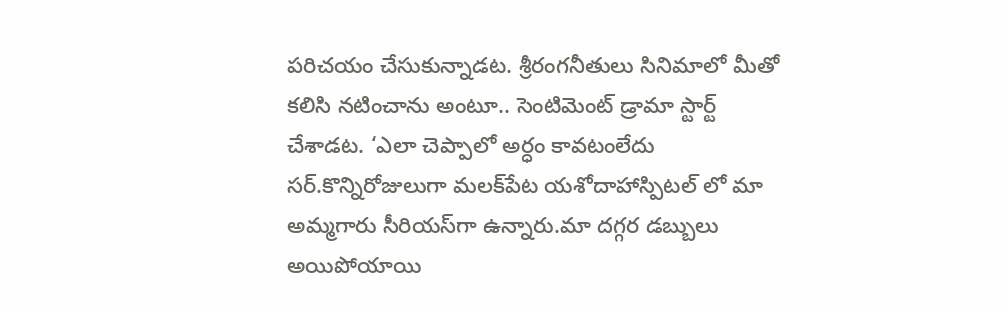పరిచయం చేసుకున్నాడట. శ్రీరంగనీతులు సినిమాలో మీతో కలిసి నటించాను అంటూ.. సెంటిమెంట్‌ డ్రామా స్టార్ట్‌ చేశాడట. ‘ఎలా చెప్పాలో అర్ధం కావటంలేదు సర్.కొన్నిరోజులుగా మలక్‌పేట యశోదాహాస్పిటల్ లో మా అమ్మగారు సీరియస్‌గా ఉన్నారు.మా దగ్గర డబ్బులు అయిపోయాయి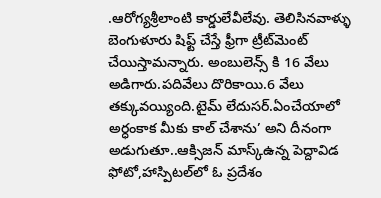.ఆరోగ్యశ్రీలాంటి కార్డులేవీలేవు. తెలిసినవాళ్ళు బెంగుళూరు షిఫ్ట్ చేస్తే ఫ్రీగా ట్రీట్‌మెంట్ చేయిస్తామన్నారు. అంబులెన్స్ కి 16 వేలు అడిగారు.పదివేలు దొరికాయి.6 వేలు తక్కువయ్యింది.టైమ్ లేదుసర్.ఏంచేయాలో అర్ధంకాక మీకు కాల్ చేశాను’ అని దీనంగా అడుగుతూ..ఆక్సిజన్ మాస్క్‌ఉన్న పెద్దావిడ ఫోటో,హాస్పిటల్‌లో ఓ ప్రదేశం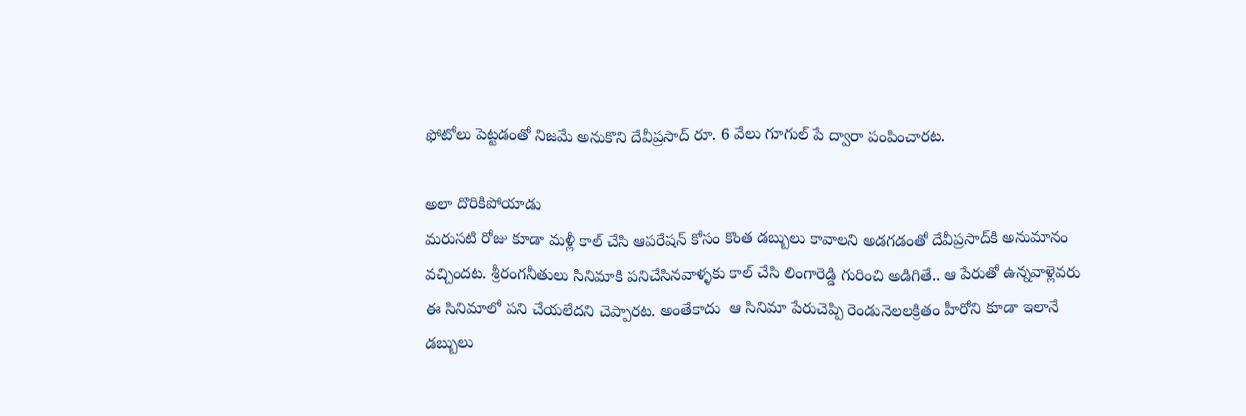ఫోటోలు పెట్టడంతో నిజమే అనుకొని దేవీప్రసాద్‌ రూ. 6 వేలు గూగుల్‌ పే ద్వారా పంపించారట.

అలా దొరికిపోయాడు
మరుసటి రోజు కూడా మళ్లీ కాల్‌ చేసి ఆపరేషన్‌ కోసం కొంత డబ్బులు కావాలని అడగడంతో దేవీప్రసాద్‌కి అనుమానం వచ్చిందట. శ్రీరంగనీతులు సినిమాకి పనిచేసినవాళ్ళకు కాల్ చేసి లింగారెడ్డి గురించి అడిగితే.. ఆ పేరుతో ఉన్నవాళ్లెవరు ఈ సినిమాలో పని చేయలేదని చెప్పారట. అంతేకాదు  ఆ సినిమా పేరుచెప్పి రెండునెలలక్రితం హీరోని కూడా ఇలానే డబ్బులు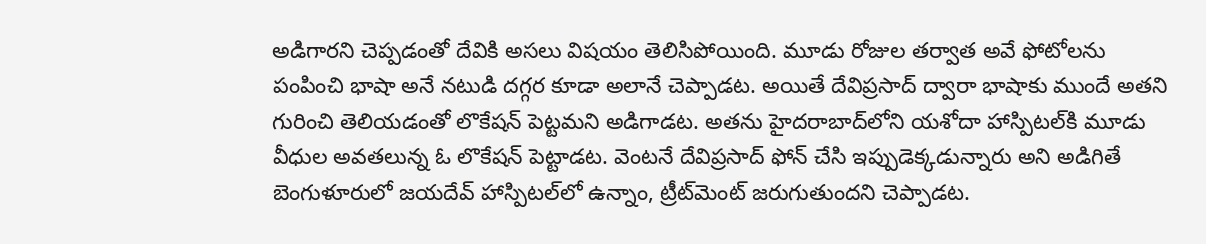అడిగారని చెప్పడంతో దేవికి అసలు విషయం తెలిసిపోయింది. మూడు రోజుల తర్వాత అవే ఫోటోలను పంపించి భాషా అనే నటుడి దగ్గర కూడా అలానే చెప్పాడట. అయితే దేవిప్రసాద్‌ ద్వారా భాషాకు ముందే అతని గురించి తెలియడంతో లొకేషన్‌ పెట్టమని అడిగాడట. అతను హైదరాబాద్‌లోని యశోదా హాస్పిటల్‌కి మూడు వీధుల అవతలున్న ఓ లొకేషన్ పెట్టాడట. వెంటనే దేవిప్రసాద్‌ ఫోన్‌ చేసి ఇప్పుడెక్కడున్నారు అని అడిగితే బెంగుళూరులో జయదేవ్ హాస్పిటల్‌లో ఉన్నాం, ట్రీట్‌మెంట్ జరుగుతుందని చెప్పాడట.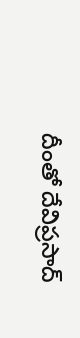దీంతో దేవిప్రసాద్‌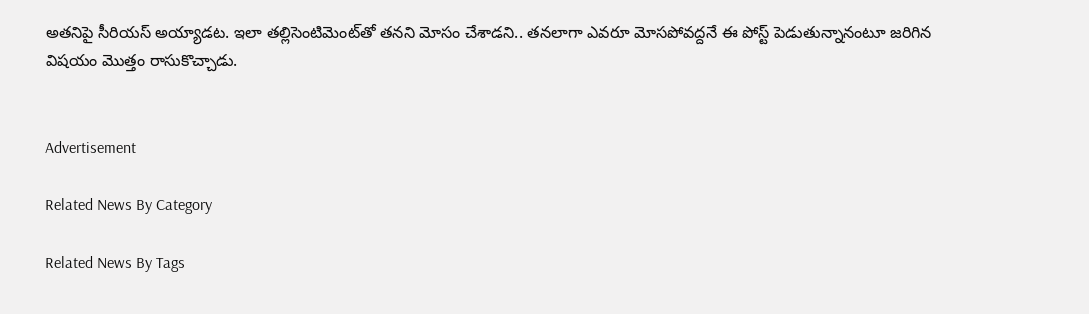అతనిపై సీరియస్‌ అయ్యాడట. ఇలా తల్లిసెంటిమెంట్‌తో తనని మోసం చేశాడని.. తనలాగా ఎవరూ మోసపోవద్దనే ఈ పోస్ట్‌ పెడుతున్నానంటూ జరిగిన విషయం మొత్తం రాసుకొచ్చాడు.


Advertisement

Related News By Category

Related News By Tags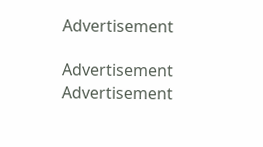Advertisement

Advertisement
Advertisement